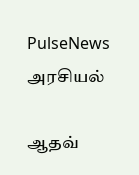PulseNews
அரசியல்

ஆதவ்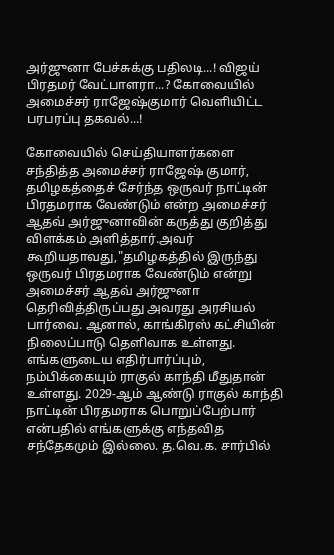அர்ஜுனா பேச்சுக்கு பதிலடி...! விஜய் பிரதமர் வேட்பாளரா...? கோவையில் அமைச்சர் ராஜேஷ்குமார் வெளியிட்ட பரபரப்பு தகவல்...!

கோவையில் செய்தியாளர்களை சந்தித்த அமைச்சர் ராஜேஷ் குமார், தமிழகத்தைச் சேர்ந்த ஒருவர் நாட்டின் பிரதமராக வேண்டும் என்ற அமைச்சர் ஆதவ் அர்ஜுனாவின் கருத்து குறித்து விளக்கம் அளித்தார்.அவர் கூறியதாவது,"தமிழகத்தில் இருந்து ஒருவர் பிரதமராக வேண்டும் என்று அமைச்சர் ஆதவ் அர்ஜுனா தெரிவித்திருப்பது அவரது அரசியல் பார்வை. ஆனால், காங்கிரஸ் கட்சியின் நிலைப்பாடு தெளிவாக உள்ளது. எங்களுடைய எதிர்பார்ப்பும், நம்பிக்கையும் ராகுல் காந்தி மீதுதான் உள்ளது. 2029-ஆம் ஆண்டு ராகுல் காந்தி நாட்டின் பிரதமராக பொறுப்பேற்பார் என்பதில் எங்களுக்கு எந்தவித சந்தேகமும் இல்லை. த.வெ.க. சார்பில்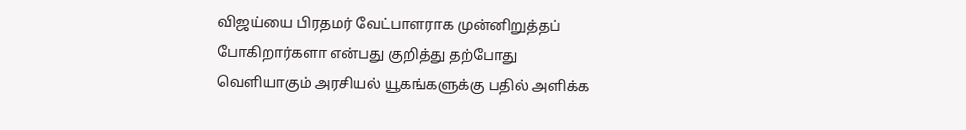விஜய்யை பிரதமர் வேட்பாளராக முன்னிறுத்தப் போகிறார்களா என்பது குறித்து தற்போது வெளியாகும் அரசியல் யூகங்களுக்கு பதில் அளிக்க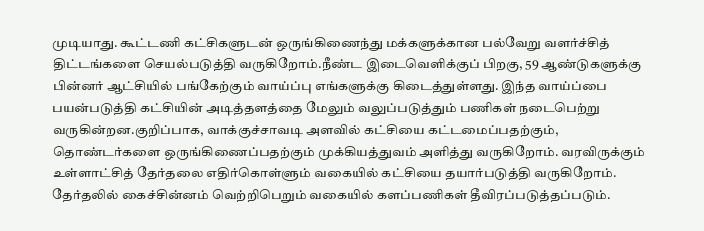முடியாது. கூட்டணி கட்சிகளுடன் ஒருங்கிணைந்து மக்களுக்கான பல்வேறு வளர்ச்சித் திட்டங்களை செயல்படுத்தி வருகிறோம்.நீண்ட இடைவெளிக்குப் பிறகு, 59 ஆண்டுகளுக்கு பின்னர் ஆட்சியில் பங்கேற்கும் வாய்ப்பு எங்களுக்கு கிடைத்துள்ளது. இந்த வாய்ப்பை பயன்படுத்தி கட்சியின் அடித்தளத்தை மேலும் வலுப்படுத்தும் பணிகள் நடைபெற்று வருகின்றன.குறிப்பாக, வாக்குச்சாவடி அளவில் கட்சியை கட்டமைப்பதற்கும், தொண்டர்களை ஒருங்கிணைப்பதற்கும் முக்கியத்துவம் அளித்து வருகிறோம். வரவிருக்கும் உள்ளாட்சித் தேர்தலை எதிர்கொள்ளும் வகையில் கட்சியை தயார்படுத்தி வருகிறோம். தேர்தலில் கைச்சின்னம் வெற்றிபெறும் வகையில் களப்பணிகள் தீவிரப்படுத்தப்படும்.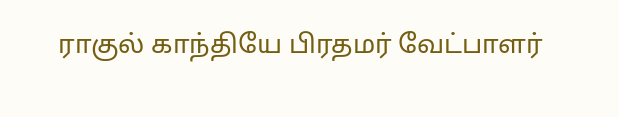ராகுல் காந்தியே பிரதமர் வேட்பாளர்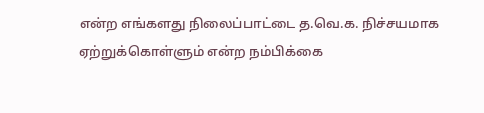என்ற எங்களது நிலைப்பாட்டை த.வெ.க. நிச்சயமாக ஏற்றுக்கொள்ளும் என்ற நம்பிக்கை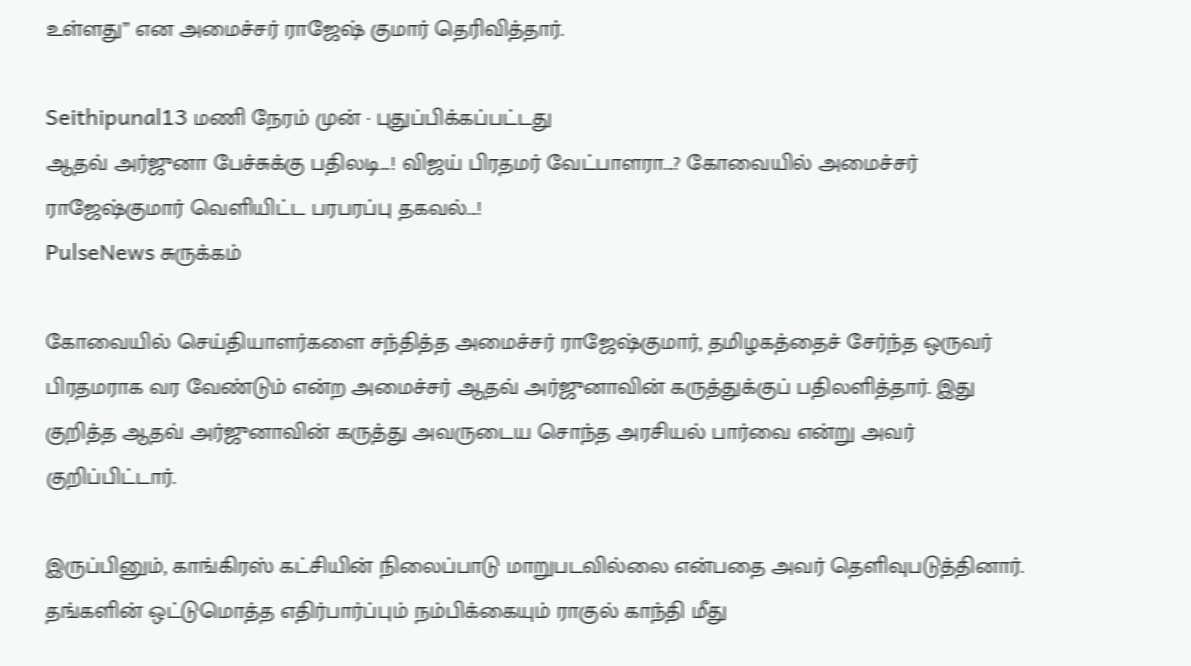உள்ளது” என அமைச்சர் ராஜேஷ் குமார் தெரிவித்தார்.

Seithipunal13 மணி நேரம் முன் · புதுப்பிக்கப்பட்டது
ஆதவ் அர்ஜுனா பேச்சுக்கு பதிலடி...! விஜய் பிரதமர் வேட்பாளரா...? கோவையில் அமைச்சர் ராஜேஷ்குமார் வெளியிட்ட பரபரப்பு தகவல்...!
PulseNews சுருக்கம்

கோவையில் செய்தியாளர்களை சந்தித்த அமைச்சர் ராஜேஷ்குமார், தமிழகத்தைச் சேர்ந்த ஒருவர் பிரதமராக வர வேண்டும் என்ற அமைச்சர் ஆதவ் அர்ஜுனாவின் கருத்துக்குப் பதிலளித்தார். இது குறித்த ஆதவ் அர்ஜுனாவின் கருத்து அவருடைய சொந்த அரசியல் பார்வை என்று அவர் குறிப்பிட்டார்.

இருப்பினும், காங்கிரஸ் கட்சியின் நிலைப்பாடு மாறுபடவில்லை என்பதை அவர் தெளிவுபடுத்தினார். தங்களின் ஒட்டுமொத்த எதிர்பார்ப்பும் நம்பிக்கையும் ராகுல் காந்தி மீது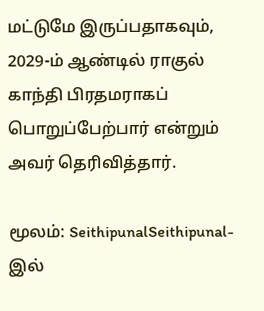மட்டுமே இருப்பதாகவும், 2029-ம் ஆண்டில் ராகுல் காந்தி பிரதமராகப் பொறுப்பேற்பார் என்றும் அவர் தெரிவித்தார்.

மூலம்: SeithipunalSeithipunal-இல்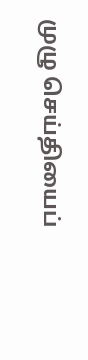முழு செய்தியைப்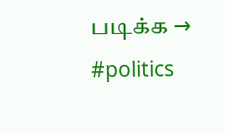படிக்க →
#politics